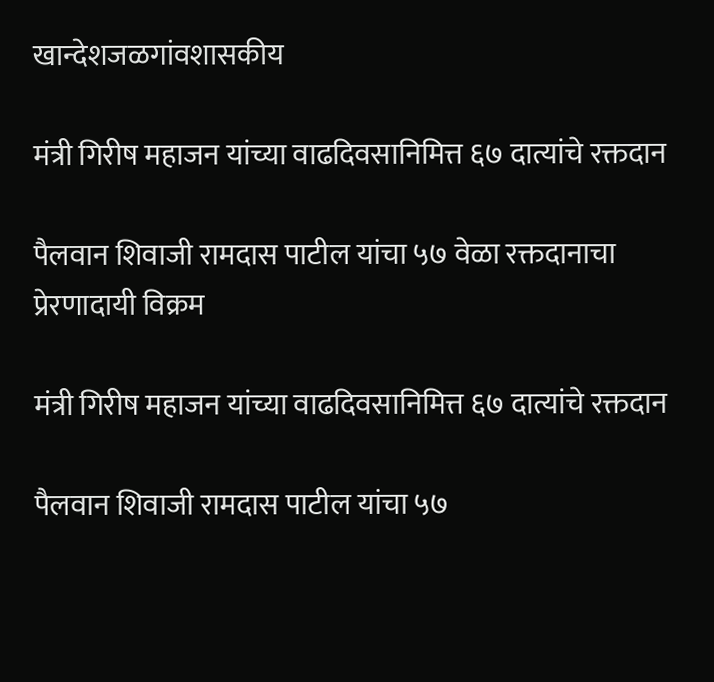खान्देशजळगांवशासकीय

मंत्री गिरीष महाजन यांच्या वाढदिवसानिमित्त ६७ दात्यांचे रक्तदान

पैलवान शिवाजी रामदास पाटील यांचा ५७ वेळा रक्तदानाचा प्रेरणादायी विक्रम

मंत्री गिरीष महाजन यांच्या वाढदिवसानिमित्त ६७ दात्यांचे रक्तदान

पैलवान शिवाजी रामदास पाटील यांचा ५७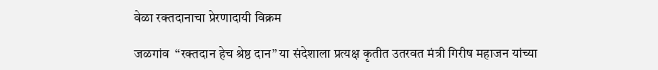वेळा रक्तदानाचा प्रेरणादायी विक्रम

जळगांव  “रक्तदान हेच श्रेष्ठ दान” या संदेशाला प्रत्यक्ष कृतीत उतरवत मंत्री गिरीष महाजन यांच्या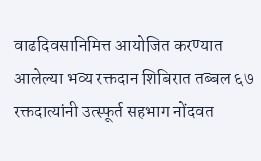वाढदिवसानिमित्त आयोजित करण्यात आलेल्या भव्य रक्तदान शिबिरात तब्बल ६७ रक्तदात्यांनी उत्स्फूर्त सहभाग नोंदवत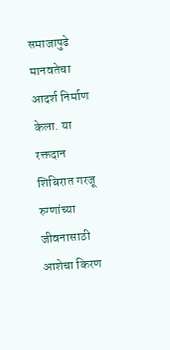समाजापुढे मानवतेचा आदर्श निर्माण केला. या रक्तदान शिबिरात गरजू रुग्णांच्या जीवनासाठी आशेचा किरण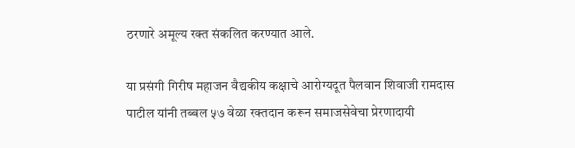ठरणारे अमूल्य रक्त संकलित करण्यात आले.

या प्रसंगी गिरीष महाजन वैद्यकीय कक्षाचे आरोग्यदूत पैलवान शिवाजी रामदास पाटील यांनी तब्बल ५७ वेळा रक्तदान करून समाजसेवेचा प्रेरणादायी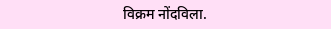विक्रम नोंदविला.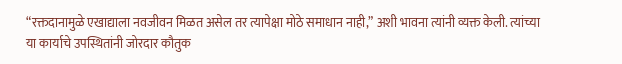“रक्तदानामुळे एखाद्याला नवजीवन मिळत असेल तर त्यापेक्षा मोठे समाधान नाही,” अशी भावना त्यांनी व्यक्त केली. त्यांच्या या कार्याचे उपस्थितांनी जोरदार कौतुक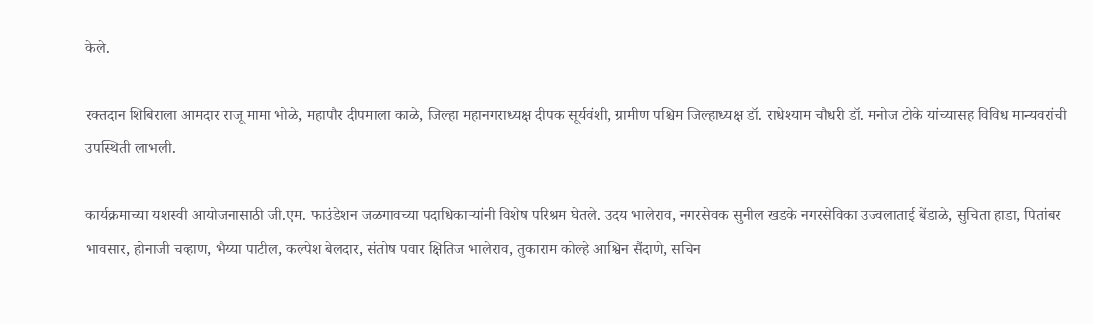केले.

रक्तदान शिबिराला आमदार राजू मामा भोळे, महापौर दीपमाला काळे, जिल्हा महानगराध्यक्ष दीपक सूर्यवंशी, ग्रामीण पश्चिम जिल्हाध्यक्ष डॉ. राधेश्याम चौधरी डॉ. मनोज टोके यांच्यासह विविध मान्यवरांची उपस्थिती लाभली.

कार्यक्रमाच्या यशस्वी आयोजनासाठी जी.एम. फाउंडेशन जळगावच्या पदाधिकाऱ्यांनी विशेष परिश्रम घेतले. उदय भालेराव, नगरसेवक सुनील खडके नगरसेविका उज्वलाताई बेंडाळे, सुचिता हाडा, पितांबर भावसार, होनाजी चव्हाण, भैय्या पाटील, कल्पेश बेलदार, संतोष पवार क्षितिज भालेराव, तुकाराम कोल्हे आश्विन सैंदाणे, सचिन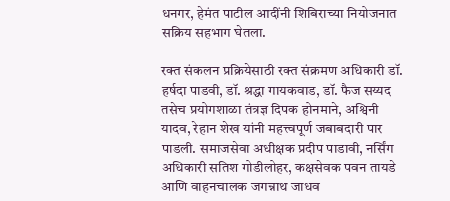धनगर, हेमंत पाटील आदींनी शिबिराच्या नियोजनात सक्रिय सहभाग घेतला.

रक्त संकलन प्रक्रियेसाठी रक्त संक्रमण अधिकारी डॉ. हर्षदा पाडवी, डॉ. श्रद्धा गायकवाड, डॉ. फैज सय्यद तसेच प्रयोगशाळा तंत्रज्ञ दिपक होनमाने, अश्विनी यादव, रेहान शेख यांनी महत्त्वपूर्ण जबाबदारी पार पाडली. समाजसेवा अधीक्षक प्रदीप पाडावी, नर्सिंग अधिकारी सतिश गोडीलोहर, कक्षसेवक पवन तायडे आणि वाहनचालक जगन्नाथ जाधव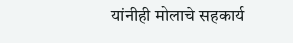यांनीही मोलाचे सहकार्य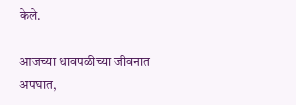केले.

आजच्या धावपळीच्या जीवनात अपघात,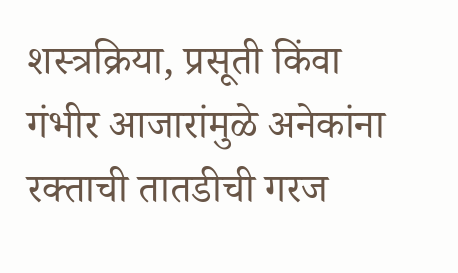शस्त्रक्रिया, प्रसूती किंवा गंभीर आजारांमुळे अनेकांना रक्ताची तातडीची गरज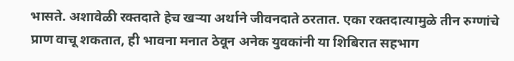भासते. अशावेळी रक्तदाते हेच खऱ्या अर्थाने जीवनदाते ठरतात. एका रक्तदात्यामुळे तीन रुग्णांचे प्राण वाचू शकतात, ही भावना मनात ठेवून अनेक युवकांनी या शिबिरात सहभाग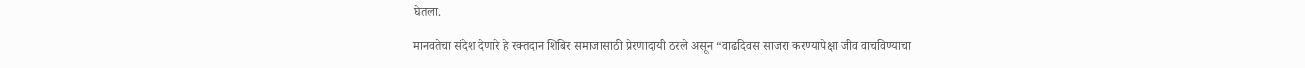घेतला.

मानवतेचा संदेश देणारे हे रक्तदान शिबिर समाजासाठी प्रेरणादायी ठरले असून “वाढदिवस साजरा करण्यापेक्षा जीव वाचविण्याचा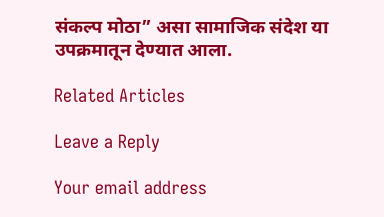संकल्प मोठा” असा सामाजिक संदेश या उपक्रमातून देण्यात आला.

Related Articles

Leave a Reply

Your email address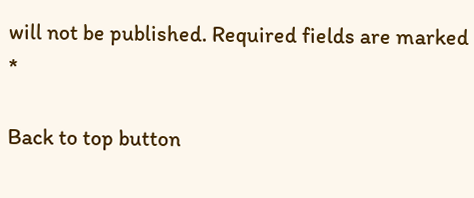will not be published. Required fields are marked *

Back to top button